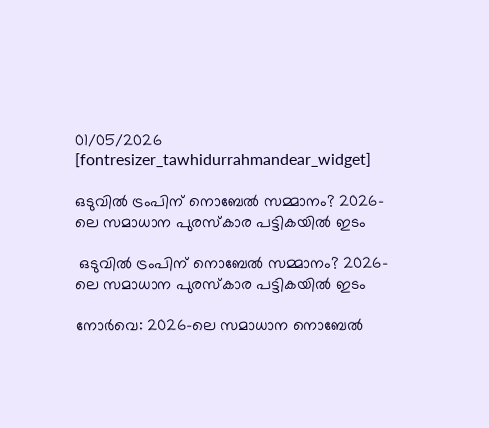01/05/2026
[fontresizer_tawhidurrahmandear_widget]

ഒടുവില്‍ ട്രംപിന് നൊബേല്‍ സമ്മാനം? 2026-ലെ സമാധാന പുരസ്കാര പട്ടികയിൽ ഇടം

 ഒടുവില്‍ ട്രംപിന് നൊബേല്‍ സമ്മാനം? 2026-ലെ സമാധാന പുരസ്കാര പട്ടികയിൽ ഇടം

നോർവെ: 2026-ലെ സമാധാന നൊബേൽ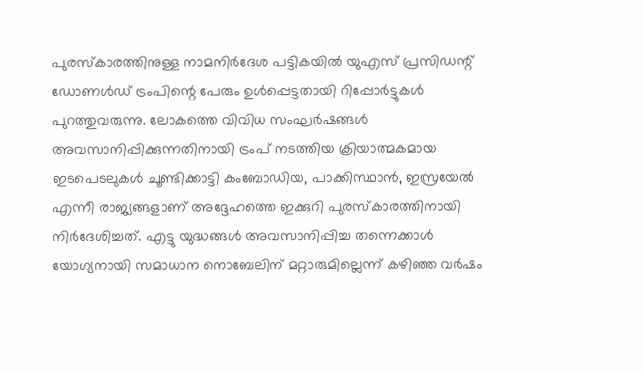പുരസ്കാരത്തിനുള്ള നാമനിർദേശ പട്ടികയിൽ യുഎസ് പ്രസിഡന്റ് ഡോണൾഡ് ട്രംപിന്റെ പേരും ഉൾപ്പെട്ടതായി റിപ്പോർട്ടുകൾ പുറത്തുവരുന്നു. ലോകത്തെ വിവിധ സംഘർഷങ്ങൾ അവസാനിപ്പിക്കുന്നതിനായി ട്രംപ് നടത്തിയ ക്രിയാത്മകമായ ഇടപെടലുകൾ ചൂണ്ടിക്കാട്ടി കംബോഡിയ, പാക്കിസ്ഥാൻ, ഇസ്രയേൽ എന്നീ രാജ്യങ്ങളാണ് അദ്ദേഹത്തെ ഇക്കുറി പുരസ്കാരത്തിനായി നിർദേശിച്ചത്. എട്ടു യുദ്ധങ്ങൾ അവസാനിപ്പിച്ച തന്നെക്കാൾ യോഗ്യനായി സമാധാന നൊബേലിന് മറ്റാരുമില്ലെന്ന് കഴിഞ്ഞ വർഷം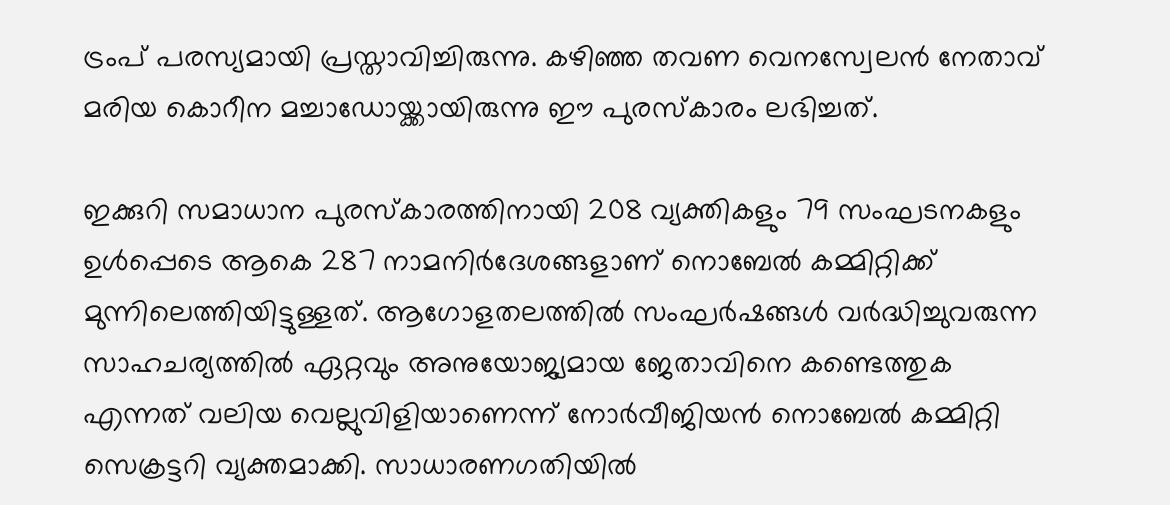ട്രംപ് പരസ്യമായി പ്രസ്താവിച്ചിരുന്നു. കഴിഞ്ഞ തവണ വെനസ്വേലൻ നേതാവ് മരിയ കൊറീന മച്ചാഡോയ്ക്കായിരുന്നു ഈ പുരസ്കാരം ലഭിച്ചത്.

ഇക്കുറി സമാധാന പുരസ്കാരത്തിനായി 208 വ്യക്തികളും 79 സംഘടനകളും ഉൾപ്പെടെ ആകെ 287 നാമനിർദേശങ്ങളാണ് നൊബേൽ കമ്മിറ്റിക്ക് മുന്നിലെത്തിയിട്ടുള്ളത്. ആഗോളതലത്തിൽ സംഘർഷങ്ങൾ വർദ്ധിച്ചുവരുന്ന സാഹചര്യത്തിൽ ഏറ്റവും അനുയോജ്യമായ ജേതാവിനെ കണ്ടെത്തുക എന്നത് വലിയ വെല്ലുവിളിയാണെന്ന് നോർവീജിയൻ നൊബേൽ കമ്മിറ്റി സെക്രട്ടറി വ്യക്തമാക്കി. സാധാരണഗതിയിൽ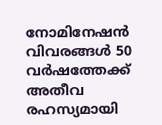നോമിനേഷൻ വിവരങ്ങൾ 50 വർഷത്തേക്ക് അതീവ രഹസ്യമായി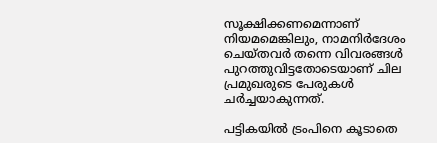സൂക്ഷിക്കണമെന്നാണ് നിയമമെങ്കിലും, നാമനിർദേശം ചെയ്തവർ തന്നെ വിവരങ്ങൾ പുറത്തുവിട്ടതോടെയാണ് ചില പ്രമുഖരുടെ പേരുകൾ ചർച്ചയാകുന്നത്.

പട്ടികയിൽ ട്രംപിനെ കൂടാതെ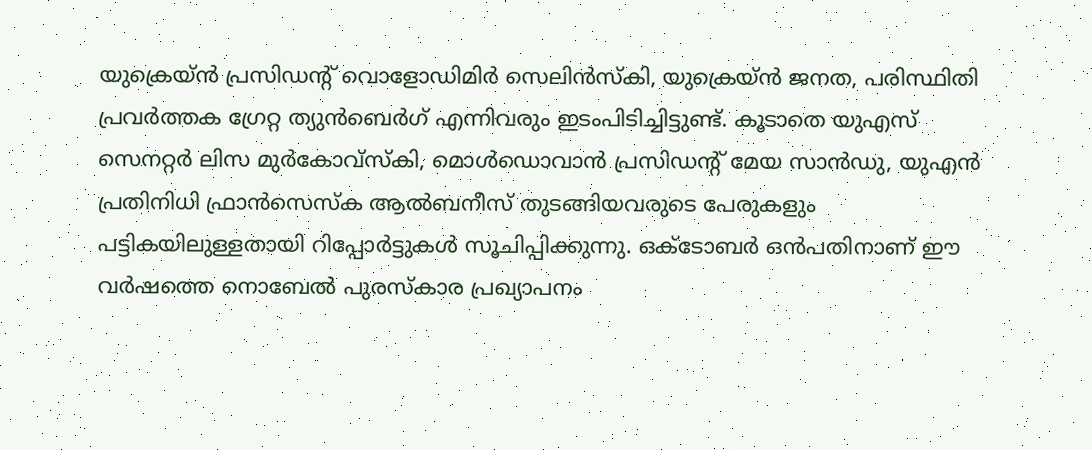യുക്രെയ്ൻ പ്രസിഡന്റ് വൊളോഡിമിർ സെലിൻസ്‌കി, യുക്രെയ്ൻ ജനത, പരിസ്ഥിതി പ്രവർത്തക ഗ്രേറ്റ ത്യുൻബെർഗ് എന്നിവരും ഇടംപിടിച്ചിട്ടുണ്ട്. കൂടാതെ യുഎസ് സെനറ്റർ ലിസ മുർകോവ്സ്കി, മൊൾഡൊവാൻ പ്രസിഡന്റ് മേയ സാൻഡു, യുഎൻ പ്രതിനിധി ഫ്രാൻസെസ്ക ആൽബനീസ് തുടങ്ങിയവരുടെ പേരുകളും പട്ടികയിലുള്ളതായി റിപ്പോർട്ടുകൾ സൂചിപ്പിക്കുന്നു. ഒക്ടോബർ ഒൻപതിനാണ് ഈ വർഷത്തെ നൊബേൽ പുരസ്കാര പ്രഖ്യാപനം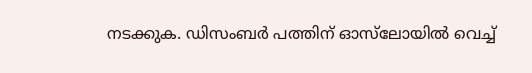നടക്കുക. ഡിസംബർ പത്തിന് ഓസ്‌ലോയിൽ വെച്ച്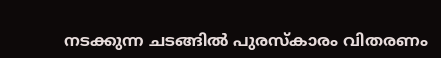നടക്കുന്ന ചടങ്ങിൽ പുരസ്കാരം വിതരണം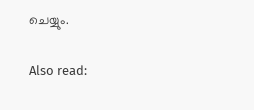ചെയ്യും.

Also read: